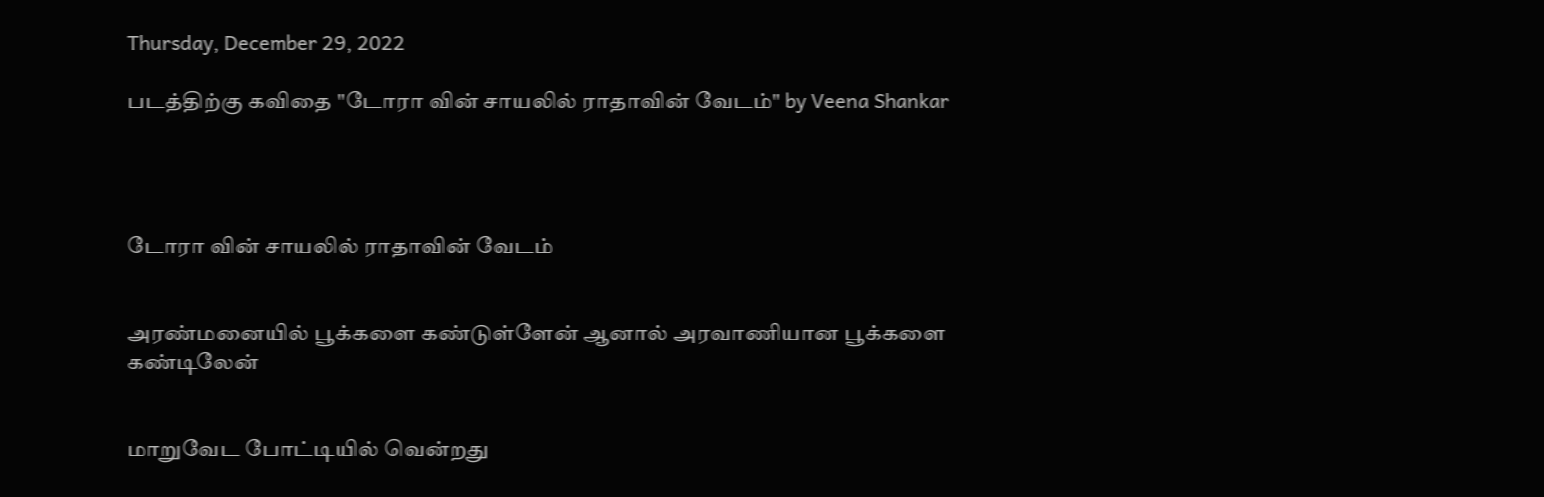Thursday, December 29, 2022

படத்திற்கு கவிதை "டோரா வின் சாயலில் ராதாவின் வேடம்" by Veena Shankar




டோரா வின் சாயலில் ராதாவின் வேடம்


அரண்மனையில் பூக்களை கண்டுள்ளேன் ஆனால் அரவாணியான பூக்களை கண்டிலேன்


மாறுவேட போட்டியில் வென்றது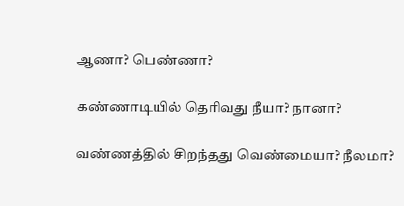ஆணா? பெண்ணா?

கண்ணாடியில் தெரிவது நீயா? நானா?

வண்ணத்தில் சிறந்தது வெண்மையா? நீலமா?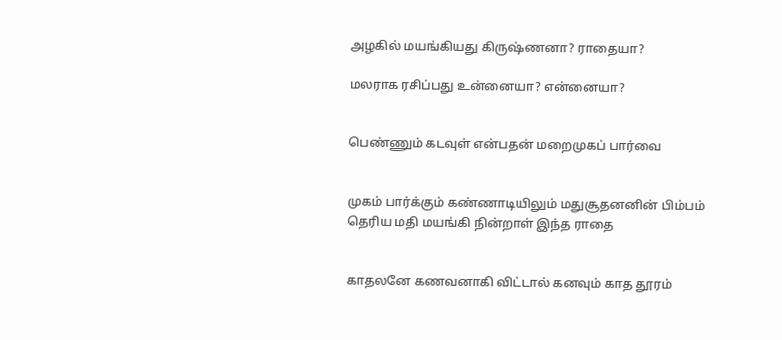அழகில் மயங்கியது கிருஷ்ணனா? ராதையா?

மலராக ரசிப்பது உன்னையா? என்னையா?


பெண்ணும் கடவுள் என்பதன் மறைமுகப் பார்வை


முகம் பார்க்கும் கண்ணாடியிலும் மதுசூதனனின் பிம்பம் தெரிய மதி மயங்கி நின்றாள் இந்த ராதை


காதலனே கணவனாகி விட்டால் கனவும் காத தூரம்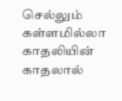செல்லும் கள்ளமில்லா காதலியின் காதலால்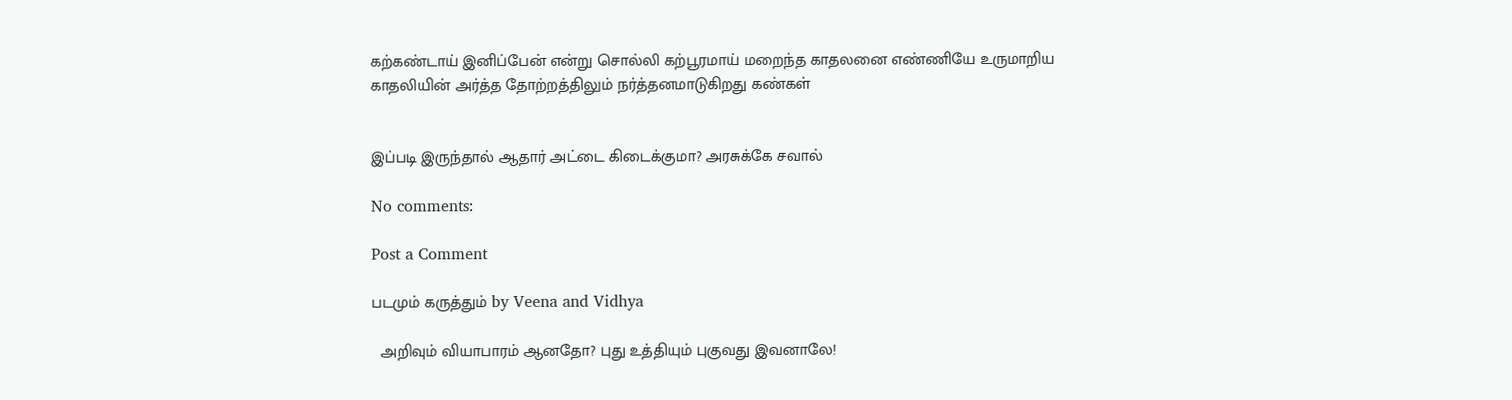கற்கண்டாய் இனிப்பேன் என்று சொல்லி கற்பூரமாய் மறைந்த காதலனை எண்ணியே உருமாறிய காதலியின் அர்த்த தோற்றத்திலும் நர்த்தனமாடுகிறது கண்கள்


இப்படி இருந்தால் ஆதார் அட்டை கிடைக்குமா? அரசுக்கே சவால்

No comments:

Post a Comment

படமும் கருத்தும் by Veena and Vidhya

  அறிவும் வியாபாரம் ஆனதோ? புது உத்தியும் புகுவது இவனாலே!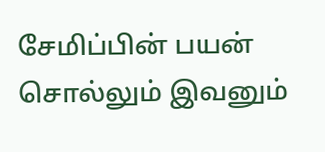சேமிப்பின் பயன் சொல்லும் இவனும்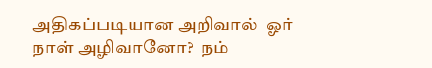அதிகப்படியான அறிவால்  ஓர் நாள் அழிவானோ?  நம்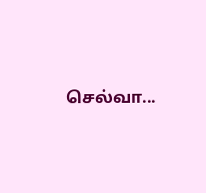செல்வா...